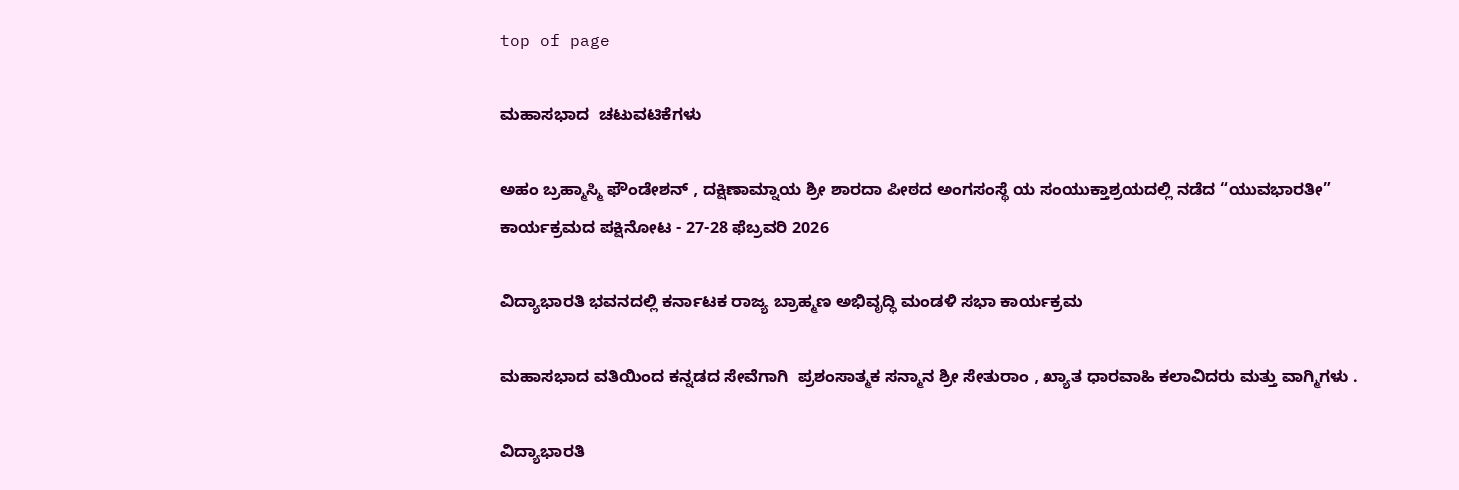top of page

ಮಹಾಸಭಾದ  ಚಟುವಟಿಕೆಗಳು

ಅಹಂ ಬ್ರಹ್ಮಾಸ್ಮಿ ಫೌಂಡೇಶನ್ , ದಕ್ಷಿಣಾಮ್ನಾಯ ಶ್ರೀ ಶಾರದಾ ಪೀಠದ ಅಂಗಸಂಸ್ಥೆ ಯ ಸಂಯುಕ್ತಾಶ್ರಯದಲ್ಲಿ ನಡೆದ “ಯುವಭಾರತೀ” ಕಾರ್ಯಕ್ರಮದ ಪಕ್ಷಿನೋಟ - 27-28 ಫೆಬ್ರವರಿ 2026

ವಿದ್ಯಾಭಾರತಿ ಭವನದಲ್ಲಿ ಕರ್ನಾಟಕ ರಾಜ್ಯ ಬ್ರಾಹ್ಮಣ ಅಭಿವೃದ್ಧಿ ಮಂಡಳಿ ಸಭಾ ಕಾರ್ಯಕ್ರಮ

ಮಹಾಸಭಾದ ವತಿಯಿಂದ ಕನ್ನಡದ ಸೇವೆಗಾಗಿ  ಪ್ರಶಂಸಾತ್ಮಕ ಸನ್ಮಾನ ಶ್ರೀ ಸೇತುರಾಂ , ಖ್ಯಾತ ಧಾರವಾಹಿ ಕಲಾವಿದರು ಮತ್ತು ವಾಗ್ಮಿಗಳು .

ವಿದ್ಯಾಭಾರತಿ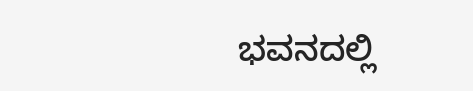ಭವನದಲ್ಲಿ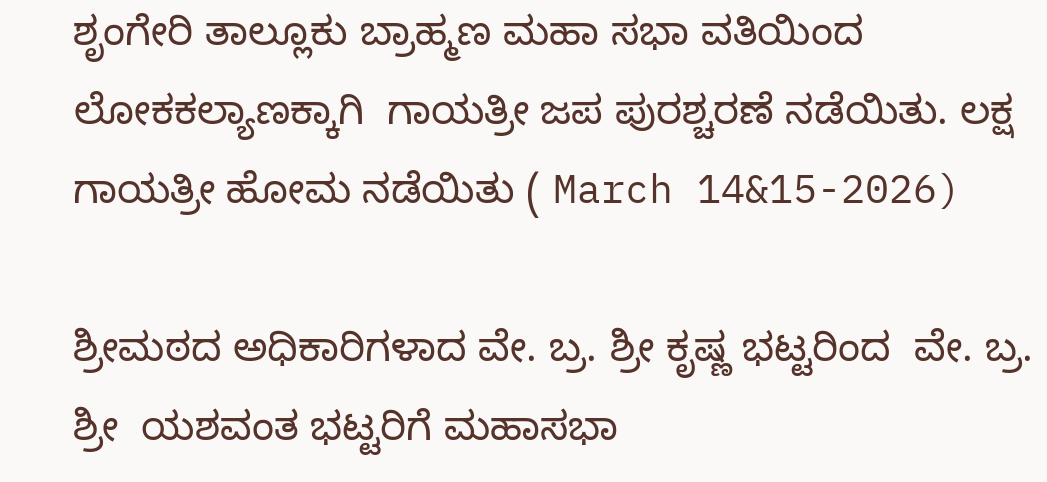ಶೃಂಗೇರಿ ತಾಲ್ಲೂಕು ಬ್ರಾಹ್ಮಣ ಮಹಾ ಸಭಾ ವತಿಯಿಂದ ಲೋಕಕಲ್ಯಾಣಕ್ಕಾಗಿ  ಗಾಯತ್ರೀ ಜಪ ಪುರಶ್ಚರಣೆ ನಡೆಯಿತು. ಲಕ್ಷ  ಗಾಯತ್ರೀ ಹೋಮ ನಡೆಯಿತು ( March 14&15-2026)

ಶ್ರೀಮಠದ ಅಧಿಕಾರಿಗಳಾದ ವೇ. ಬ್ರ. ಶ್ರೀ ಕೃಷ್ಣ ಭಟ್ಟರಿಂದ  ವೇ. ಬ್ರ. ಶ್ರೀ  ಯಶವಂತ ಭಟ್ಟರಿಗೆ ಮಹಾಸಭಾ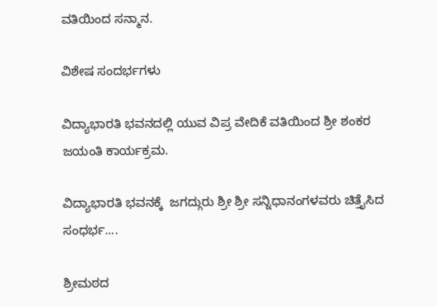ವತಿಯಿಂದ ಸನ್ಮಾನ.

ವಿಶೇಷ ಸಂದರ್ಭಗಳು

ವಿದ್ಯಾಭಾರತಿ ಭವನದಲ್ಲಿ ಯುವ ವಿಪ್ರ ವೇದಿಕೆ ವತಿಯಿಂದ ಶ್ರೀ ಶಂಕರ ಜಯಂತಿ ಕಾರ್ಯಕ್ರಮ.

ವಿದ್ಯಾಭಾರತಿ ಭವನಕ್ಕೆ  ಜಗದ್ಗುರು ಶ್ರೀ ಶ್ರೀ ಸನ್ನಿಧಾನಂಗಳವರು ಚಿತ್ತೈಸಿದ ಸಂಧರ್ಭ....

ಶ್ರೀಮಠದ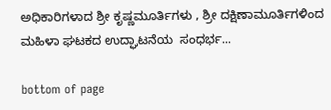ಅಧಿಕಾರಿಗಳಾದ ಶ್ರೀ ಕೃಷ್ಣಮೂರ್ತಿಗಳು , ಶ್ರೀ ದಕ್ಷಿಣಾಮೂರ್ತಿಗಳಿಂದ ಮಹಿಳಾ ಘಟಕದ ಉದ್ಘಾಟನೆಯ  ಸಂಧರ್ಭ...

bottom of page